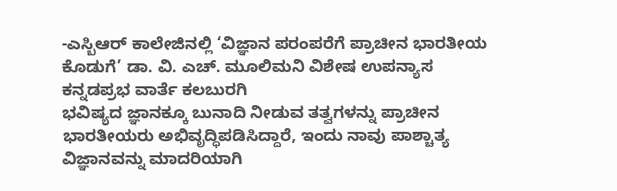-ಎಸ್ಬಿಆರ್ ಕಾಲೇಜಿನಲ್ಲಿ ‘ವಿಜ್ಞಾನ ಪರಂಪರೆಗೆ ಪ್ರಾಚೀನ ಭಾರತೀಯ ಕೊಡುಗೆ’ ಡಾ. ವಿ. ಎಚ್. ಮೂಲಿಮನಿ ವಿಶೇಷ ಉಪನ್ಯಾಸ
ಕನ್ನಡಪ್ರಭ ವಾರ್ತೆ ಕಲಬುರಗಿ
ಭವಿಷ್ಯದ ಜ್ಞಾನಕ್ಕೂ ಬುನಾದಿ ನೀಡುವ ತತ್ವಗಳನ್ನು ಪ್ರಾಚೀನ ಭಾರತೀಯರು ಅಭಿವೃದ್ಧಿಪಡಿಸಿದ್ದಾರೆ, ಇಂದು ನಾವು ಪಾಶ್ಚಾತ್ಯ ವಿಜ್ಞಾನವನ್ನು ಮಾದರಿಯಾಗಿ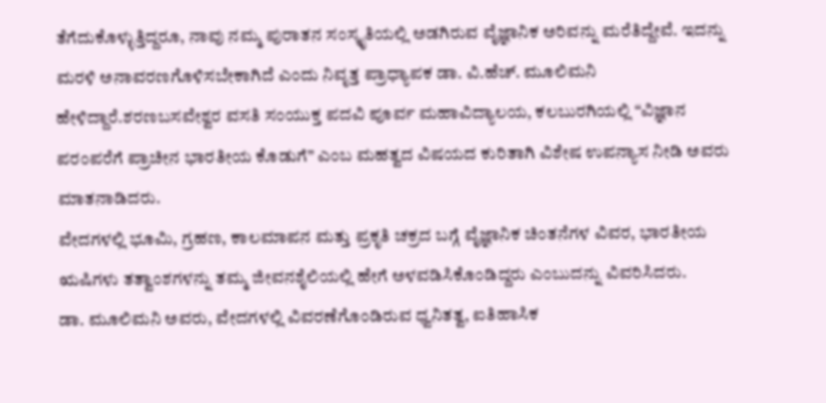ತೆಗೆದುಕೊಳ್ಳುತ್ತಿದ್ದರೂ, ನಾವು ನಮ್ಮ ಪುರಾತನ ಸಂಸ್ಕೃತಿಯಲ್ಲಿ ಅಡಗಿರುವ ವೈಜ್ಞಾನಿಕ ಅರಿವನ್ನು ಮರೆತಿದ್ದೇವೆ. ಇದನ್ನು ಮರಳಿ ಅನಾವರಣಗೊಳಿಸಬೇಕಾಗಿದೆ ಎಂದು ನಿವೃತ್ತ ಪ್ರಾಧ್ಯಾಪಕ ಡಾ. ವಿ.ಹೆಚ್. ಮೂಲಿಮನಿ ಹೇಳಿದ್ದಾರೆ.ಶರಣಬಸವೇಶ್ವರ ವಸತಿ ಸಂಯುಕ್ತ ಪದವಿ ಪೂರ್ವ ಮಹಾವಿದ್ಯಾಲಯ, ಕಲಬುರಗಿಯಲ್ಲಿ “ವಿಜ್ಞಾನ ಪರಂಪರೆಗೆ ಪ್ರಾಚೀನ ಭಾರತೀಯ ಕೊಡುಗೆ” ಎಂಬ ಮಹತ್ವದ ವಿಷಯದ ಕುರಿತಾಗಿ ವಿಶೇಷ ಉಪನ್ಯಾಸ ನೀಡಿ ಅವರು ಮಾತನಾಡಿದರು.
ವೇದಗಳಲ್ಲಿ ಭೂಮಿ, ಗ್ರಹಣ, ಕಾಲಮಾಪನ ಮತ್ತು ಪ್ರಕೃತಿ ಚಕ್ರದ ಬಗ್ಗೆ ವೈಜ್ಞಾನಿಕ ಚಿಂತನೆಗಳ ವಿವರ, ಭಾರತೀಯ ಋಷಿಗಳು ತತ್ವಾಂಶಗಳನ್ನು ತಮ್ಮ ಜೀವನಶೈಲಿಯಲ್ಲಿ ಹೇಗೆ ಅಳವಡಿಸಿಕೊಂಡಿದ್ದರು ಎಂಬುದನ್ನು ವಿವರಿಸಿದರು.
ಡಾ. ಮೂಲಿಮನಿ ಅವರು, ವೇದಗಳಲ್ಲಿ ವಿವರಣೆಗೊಂಡಿರುವ ಧ್ವನಿತತ್ವ, ಐತಿಹಾಸಿಕ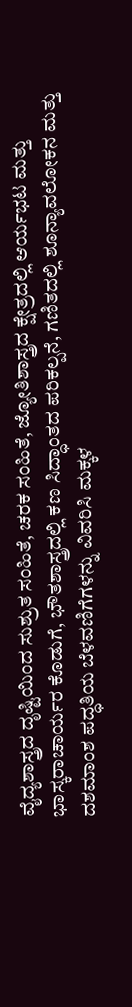ವೈದ್ಯಶಾಸ್ತ್ರದ ದೃಷ್ಟಿಯಿಂದ ಸುಶ್ರುತ ಸಂಹಿತೆ, ಚರಕ ಸಂಹಿತೆ, ಜ್ಯೋತಿಶಾಸ್ತ್ರದ ಕ್ಷೇತ್ರದಲ್ಲಿ ಆರ್ಯಭಟ ಮತ್ತು ಭಾಸ್ಕರಾಚಾರ್ಯರ ಕೊಡುಗೆ, ಭೌತಶಾಸ್ತ್ರದಲ್ಲಿ ಕಣ ಸಿದ್ಧಾಂತದ ಪರಿಕಲ್ಪನೆ, ಗಣಿತದಲ್ಲಿ ಶೂನ್ಯಾವಲೋಕನ ಮತ್ತು ದಶಮಾಂಶ ಪದ್ಧತಿಯ ಬೆಳವಣಿಗೆಗಳನ್ನು ವಿವರಿಸಿ ಮಕ್ಕಳ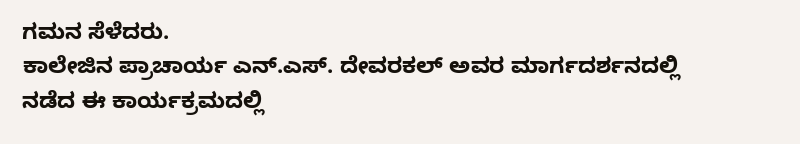ಗಮನ ಸೆಳೆದರು.
ಕಾಲೇಜಿನ ಪ್ರಾಚಾರ್ಯ ಎನ್.ಎಸ್. ದೇವರಕಲ್ ಅವರ ಮಾರ್ಗದರ್ಶನದಲ್ಲಿ ನಡೆದ ಈ ಕಾರ್ಯಕ್ರಮದಲ್ಲಿ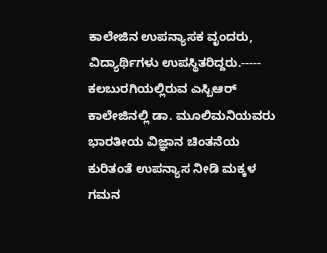ಕಾಲೇಜಿನ ಉಪನ್ಯಾಸಕ ವೃಂದರು, ವಿದ್ಯಾರ್ಥಿಗಳು ಉಪಸ್ಥಿತರಿದ್ದರು.-----
ಕಲಬುರಗಿಯಲ್ಲಿರುವ ಎಸ್ಬಿಆರ್ ಕಾಲೇಜಿನಲ್ಲಿ ಡಾ. ಮೂಲಿಮನಿಯವರು ಭಾರತೀಯ ವಿಜ್ಞಾನ ಚಿಂತನೆಯ ಕುರಿತಂತೆ ಉಪನ್ಯಾಸ ನೀಡಿ ಮಕ್ಕಳ ಗಮನ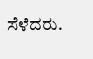ಸೆಳೆದರು.